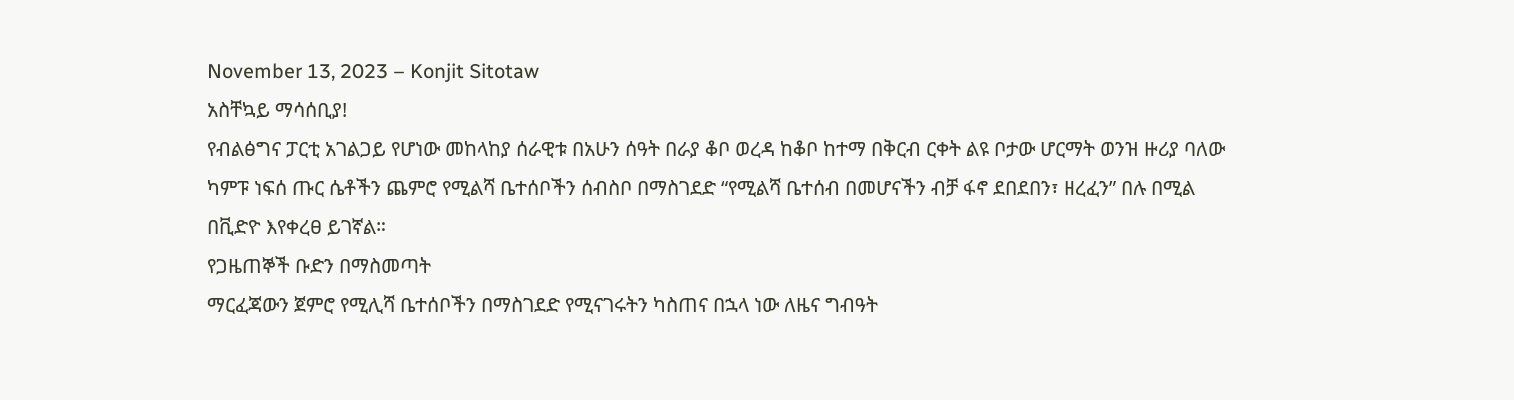November 13, 2023 – Konjit Sitotaw
አስቸኳይ ማሳሰቢያ!
የብልፅግና ፓርቲ አገልጋይ የሆነው መከላከያ ሰራዊቱ በአሁን ሰዓት በራያ ቆቦ ወረዳ ከቆቦ ከተማ በቅርብ ርቀት ልዩ ቦታው ሆርማት ወንዝ ዙሪያ ባለው ካምፑ ነፍሰ ጡር ሴቶችን ጨምሮ የሚልሻ ቤተሰቦችን ሰብስቦ በማስገደድ “የሚልሻ ቤተሰብ በመሆናችን ብቻ ፋኖ ደበደበን፣ ዘረፈን” በሉ በሚል በቪድዮ እየቀረፀ ይገኛል።
የጋዜጠኞች ቡድን በማስመጣት
ማርፈጃውን ጀምሮ የሚሊሻ ቤተሰቦችን በማስገደድ የሚናገሩትን ካስጠና በኋላ ነው ለዜና ግብዓት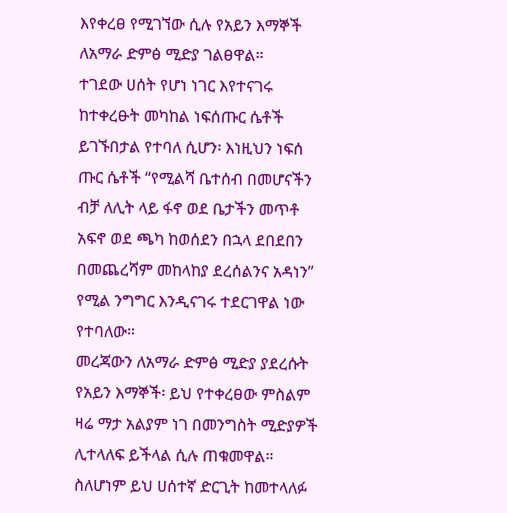እየቀረፀ የሚገኘው ሲሉ የአይን እማኞች ለአማራ ድምፅ ሚድያ ገልፀዋል።
ተገደው ሀሰት የሆነ ነገር እየተናገሩ ከተቀረፁት መካከል ነፍሰጡር ሴቶች ይገኙበታል የተባለ ሲሆን፡ እነዚህን ነፍሰ ጡር ሴቶች “የሚልሻ ቤተሰብ በመሆናችን ብቻ ለሊት ላይ ፋኖ ወደ ቤታችን መጥቶ አፍኖ ወደ ጫካ ከወሰደን በኋላ ደበደበን በመጨረሻም መከላከያ ደረሰልንና አዳነን” የሚል ንግግር እንዲናገሩ ተደርገዋል ነው የተባለው።
መረጃውን ለአማራ ድምፅ ሚድያ ያደረሱት የአይን እማኞች፡ ይህ የተቀረፀው ምስልም ዛሬ ማታ አልያም ነገ በመንግስት ሚድያዎች ሊተላለፍ ይችላል ሲሉ ጠቁመዋል።
ስለሆነም ይህ ሀሰተኛ ድርጊት ከመተላለፉ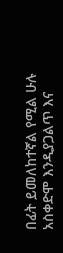በፊት ይመለከተኛል የሚል ሁሉ አስቀድሞ እንዲያጋልጥ እና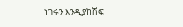ነገሩን እንዲያከሽፍ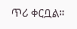ጥሪ ቀርቧል።